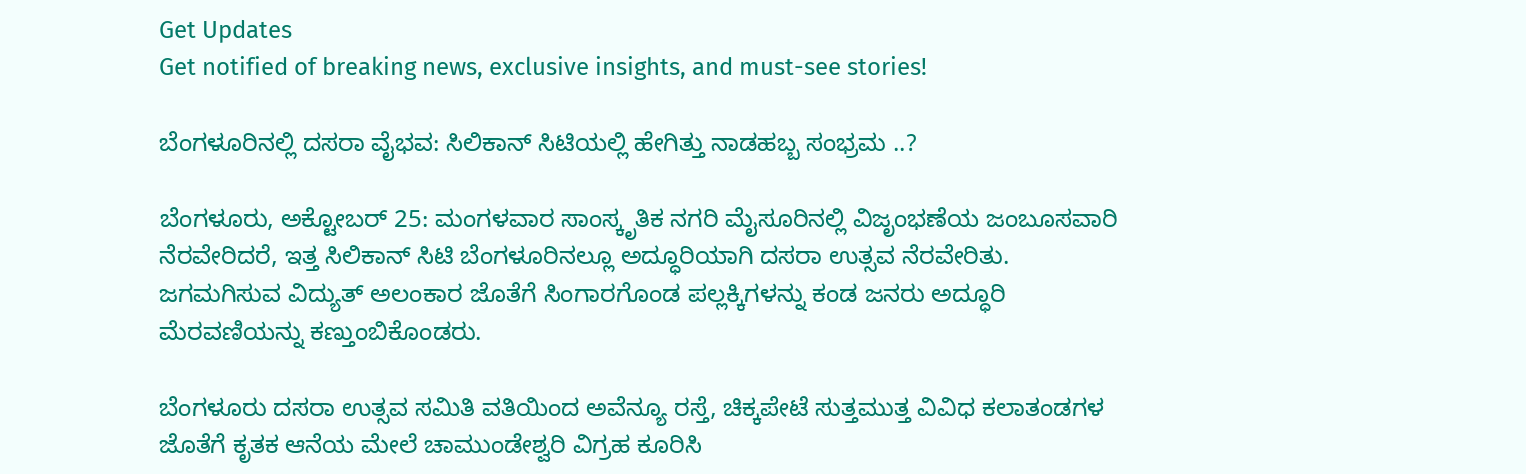Get Updates
Get notified of breaking news, exclusive insights, and must-see stories!

ಬೆಂಗಳೂರಿನಲ್ಲಿ ದಸರಾ ವೈಭವ: ಸಿಲಿಕಾನ್ ಸಿಟಿಯಲ್ಲಿ ಹೇಗಿತ್ತು ನಾಡಹಬ್ಬ ಸಂಭ್ರಮ ..?

ಬೆಂಗಳೂರು, ಅಕ್ಟೋಬರ್‌ 25: ಮಂಗಳವಾರ ಸಾಂಸ್ಕೃತಿಕ ನಗರಿ ಮೈಸೂರಿನಲ್ಲಿ ವಿಜೃಂಭಣೆಯ ಜಂಬೂಸವಾರಿ ನೆರವೇರಿದರೆ, ಇತ್ತ ಸಿಲಿಕಾನ್ ಸಿಟಿ ಬೆಂಗಳೂರಿನಲ್ಲೂ ಅದ್ಧೂರಿಯಾಗಿ ದಸರಾ ಉತ್ಸವ ನೆರವೇರಿತು. ಜಗಮಗಿಸುವ ವಿದ್ಯುತ್‌ ಅಲಂಕಾರ ಜೊತೆಗೆ ಸಿಂಗಾರಗೊಂಡ ಪಲ್ಲಕ್ಕಿಗಳನ್ನು ಕಂಡ ಜನರು ಅದ್ಧೂರಿ ಮೆರವಣಿಯನ್ನು ಕಣ್ತುಂಬಿಕೊಂಡರು.

ಬೆಂಗಳೂರು ದಸರಾ ಉತ್ಸವ ಸಮಿತಿ ವತಿಯಿಂದ ಅವೆನ್ಯೂ ರಸ್ತೆ, ಚಿಕ್ಕಪೇಟೆ ಸುತ್ತಮುತ್ತ ವಿವಿಧ ಕಲಾತಂಡಗಳ ಜೊತೆಗೆ ಕೃತಕ ಆನೆಯ ಮೇಲೆ ಚಾಮುಂಡೇಶ್ವರಿ ವಿಗ್ರಹ ಕೂರಿಸಿ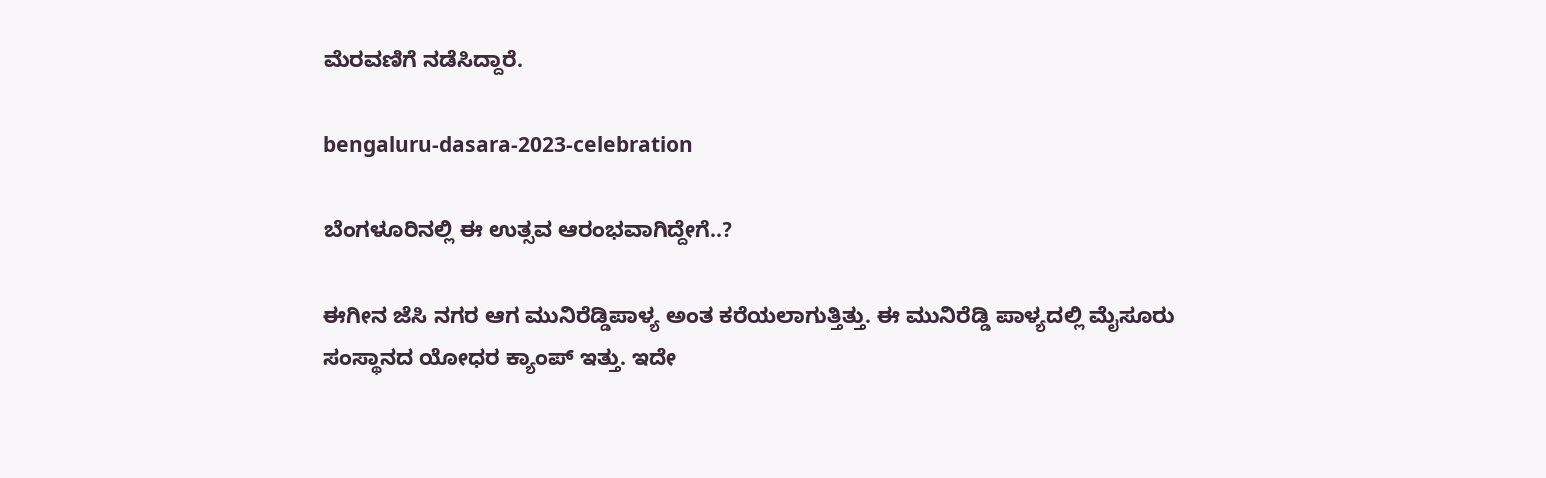ಮೆರವಣಿಗೆ ನಡೆಸಿದ್ದಾರೆ.

bengaluru-dasara-2023-celebration

ಬೆಂಗಳೂರಿನಲ್ಲಿ ಈ ಉತ್ಸವ ಆರಂಭವಾಗಿದ್ದೇಗೆ..?

ಈಗೀನ ಜೆಸಿ ನಗರ ಆಗ ಮುನಿರೆಡ್ಡಿಪಾಳ್ಯ ಅಂತ ಕರೆಯಲಾಗುತ್ತಿತ್ತು. ಈ ಮುನಿರೆಡ್ಡಿ ಪಾಳ್ಯದಲ್ಲಿ ಮೈಸೂರು ಸಂಸ್ಥಾನದ ಯೋಧರ ಕ್ಯಾಂಪ್ ಇತ್ತು. ಇದೇ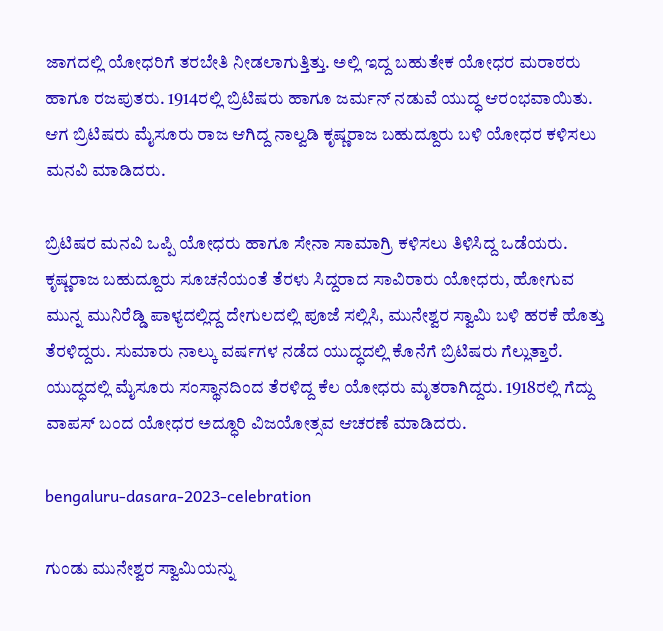ಜಾಗದಲ್ಲಿ ಯೋಧರಿಗೆ ತರಬೇತಿ ನೀಡಲಾಗುತ್ತಿತ್ತು. ಅಲ್ಲಿ ಇದ್ದ ಬಹುತೇಕ ಯೋಧರ ಮರಾಠರು ಹಾಗೂ ರಜಪುತರು. 1914ರಲ್ಲಿ ಬ್ರಿಟಿಷರು ಹಾಗೂ ಜರ್ಮನ್‌ ನಡುವೆ ಯುದ್ಧ ಆರಂಭವಾಯಿತು. ಆಗ ಬ್ರಿಟಿಷರು ಮೈಸೂರು ರಾಜ ಆಗಿದ್ದ ನಾಲ್ವಡಿ ಕೃಷ್ಣರಾಜ ಬಹುದ್ದೂರು ಬಳಿ ಯೋಧರ ಕಳಿಸಲು ಮನವಿ ಮಾಡಿದರು.

ಬ್ರಿಟಿಷರ ಮನವಿ ಒಪ್ಪಿ ಯೋಧರು ಹಾಗೂ ಸೇನಾ ಸಾಮಾಗ್ರಿ ಕಳಿಸಲು ತಿಳಿಸಿದ್ದ ಒಡೆಯರು. ಕೃಷ್ಣರಾಜ ಬಹುದ್ದೂರು ಸೂಚನೆಯಂತೆ ತೆರಳು ಸಿದ್ದರಾದ ಸಾವಿರಾರು ಯೋಧರು, ಹೋಗುವ ಮುನ್ನ ಮುನಿರೆಡ್ಡಿ ಪಾಳ್ಯದಲ್ಲಿದ್ದ ದೇಗುಲದಲ್ಲಿ ಪೂಜೆ ಸಲ್ಲಿಸಿ, ಮುನೇಶ್ವರ ಸ್ವಾಮಿ ಬಳಿ ಹರಕೆ‌ ಹೊತ್ತು ತೆರಳಿದ್ದರು. ಸುಮಾರು ನಾಲ್ಕು ವರ್ಷಗಳ ನಡೆದ ಯುದ್ಧದಲ್ಲಿ ಕೊನೆಗೆ ಬ್ರಿಟಿಷರು ಗೆಲ್ಲುತ್ತಾರೆ. ಯುದ್ಧದಲ್ಲಿ ಮೈಸೂರು ಸಂಸ್ಥಾನದಿಂದ ತೆರಳಿದ್ದ ಕೆಲ ಯೋಧರು ಮೃತರಾಗಿದ್ದರು. 1918ರಲ್ಲಿ ಗೆದ್ದು‌ ವಾಪಸ್ ಬಂದ ಯೋಧರ ಅದ್ಧೂರಿ ವಿಜಯೋತ್ಸವ ಆಚರಣೆ ಮಾಡಿದರು.

bengaluru-dasara-2023-celebration

ಗುಂಡು ಮುನೇಶ್ವರ ಸ್ವಾಮಿಯನ್ನು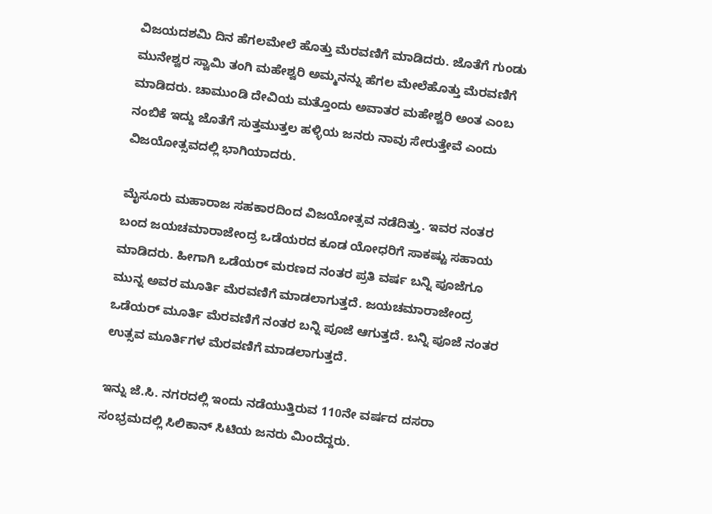ವಿಜಯದಶಮಿ ದಿನ ಹೆಗಲ‌ಮೇಲೆ ಹೊತ್ತು ಮೆರವಣಿಗೆ ಮಾಡಿದರು. ಜೊತೆಗೆ ಗುಂಡು ಮುನೇಶ್ವರ ಸ್ವಾಮಿ ತಂಗಿ ಮಹೇಶ್ವರಿ ಅಮ್ಮನನ್ನು ಹೆಗಲ ಮೇಲೆ‌ಹೊತ್ತು‌ ಮೆರವಣಿಗೆ ಮಾಡಿದರು. ಚಾಮುಂಡಿ ದೇವಿಯ ಮತ್ತೊಂದು ಅವಾತರ ಮಹೇಶ್ವರಿ ಅಂತ ಎಂಬ ನಂಬಿಕೆ ಇದ್ದು ಜೊತೆಗೆ ಸುತ್ತಮುತ್ತಲ ಹಳ್ಳಿಯ ಜನರು ನಾವು ಸೇರುತ್ತೇವೆ ಎಂದು ವಿಜಯೋತ್ಸವದಲ್ಲಿ ಭಾಗಿಯಾದರು.

ಮೈಸೂರು ಮಹಾರಾಜ ಸಹಕಾರದಿಂದ ವಿಜಯೋತ್ಸವ ನಡೆದಿತ್ತು. ಇವರ ನಂತರ ಬಂದ ಜಯಚಮಾರಾಜೇಂದ್ರ ಒಡೆಯರದ ಕೂಡ ಯೋಧರಿಗೆ ಸಾಕಷ್ಟು ಸಹಾಯ ಮಾಡಿದರು. ಹೀಗಾಗಿ ಒಡೆಯರ್ ಮರಣದ ನಂತರ ಪ್ರತಿ ವರ್ಷ ಬನ್ನಿ ಪೂಜೆಗೂ ಮುನ್ನ ಅವರ ಮೂರ್ತಿ ಮೆರವಣಿಗೆ ಮಾಡಲಾಗುತ್ತದೆ. ಜಯಚಮಾರಾಜೇಂದ್ರ ಒಡೆಯರ್ ಮೂರ್ತಿ ಮೆರವಣಿಗೆ ನಂತರ ಬನ್ನಿ ಪೂಜೆ ಆಗುತ್ತದೆ. ಬನ್ನಿ ಪೂಜೆ ನಂತರ ಉತ್ಸವ ಮೂರ್ತಿಗಳ ಮೆರವಣಿಗೆ ಮಾಡಲಾಗುತ್ತದೆ.

ಇನ್ನು ಜೆ.ಸಿ. ನಗರದಲ್ಲಿ ಇಂದು ನಡೆಯುತ್ತಿರುವ 110ನೇ ವರ್ಷದ ದಸರಾ ಸಂಭ್ರಮದಲ್ಲಿ ಸಿಲಿಕಾನ್ ಸಿಟಿಯ ಜನರು ಮಿಂದೆದ್ದರು.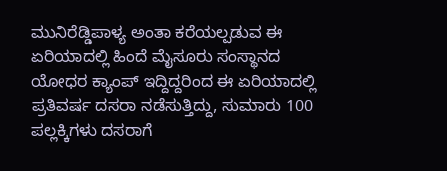ಮುನಿರೆಡ್ಡಿಪಾಳ್ಯ ಅಂತಾ ಕರೆಯಲ್ಪಡುವ ಈ ಏರಿಯಾದಲ್ಲಿ ಹಿಂದೆ ಮೈಸೂರು ಸಂಸ್ಥಾನದ ಯೋಧರ ಕ್ಯಾಂಪ್ ಇದ್ದಿದ್ದರಿಂದ ಈ ಏರಿಯಾದಲ್ಲಿ ಪ್ರತಿವರ್ಷ ದಸರಾ ನಡೆಸುತ್ತಿದ್ದು, ಸುಮಾರು 100 ಪಲ್ಲಕ್ಕಿಗಳು ದಸರಾಗೆ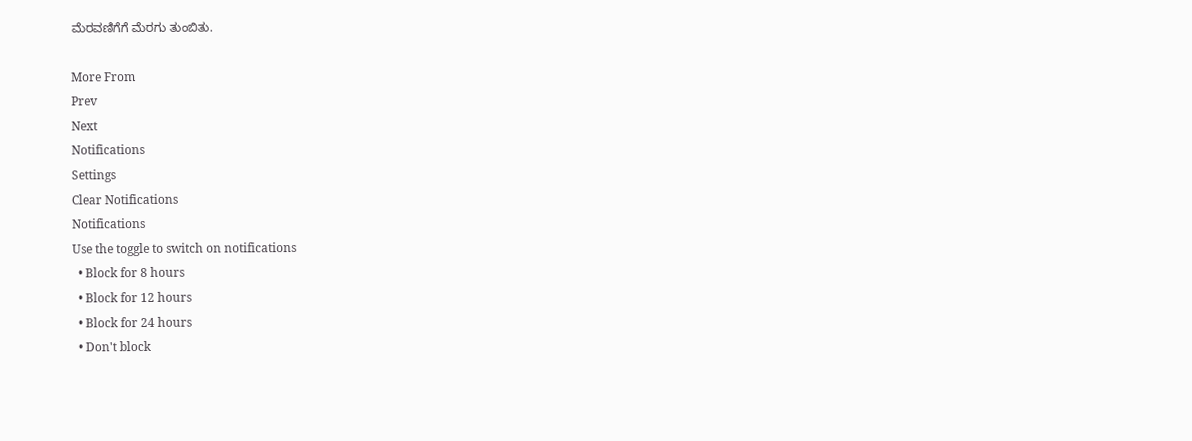ಮೆರವಣಿಗೆಗೆ ಮೆರಗು ತುಂಬಿತು.

More From
Prev
Next
Notifications
Settings
Clear Notifications
Notifications
Use the toggle to switch on notifications
  • Block for 8 hours
  • Block for 12 hours
  • Block for 24 hours
  • Don't block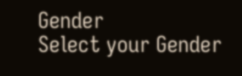Gender
Select your Gender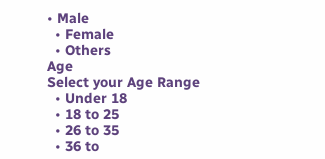• Male
  • Female
  • Others
Age
Select your Age Range
  • Under 18
  • 18 to 25
  • 26 to 35
  • 36 to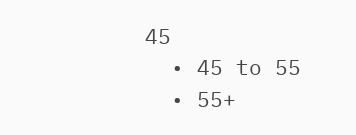45
  • 45 to 55
  • 55+